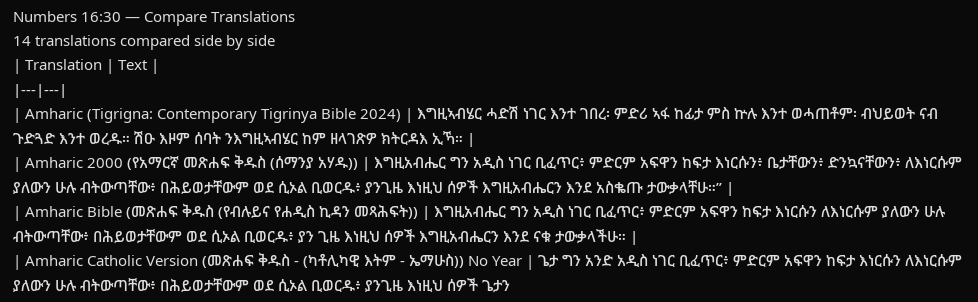Numbers 16:30 — Compare Translations
14 translations compared side by side
| Translation | Text |
|---|---|
| Amharic (Tigrigna: Contemporary Tigrinya Bible 2024) | እግዚኣብሄር ሓድሽ ነገር እንተ ገበረ፡ ምድሪ ኣፋ ከፊታ ምስ ኵሉ እንተ ወሓጠቶም፡ ብህይወት ናብ ጉድጓድ እንተ ወረዱ። ሽዑ እዞም ሰባት ንእግዚኣብሄር ከም ዘላገጽዎ ክትርዳእ ኢኻ። |
| Amharic 2000 (የአማርኛ መጽሐፍ ቅዱስ (ሰማንያ አሃዱ)) | እግዚአብሔር ግን አዲስ ነገር ቢፈጥር፥ ምድርም አፍዋን ከፍታ እነርሱን፥ ቤታቸውን፥ ድንኳናቸውን፥ ለእነርሱም ያለውን ሁሉ ብትውጣቸው፥ በሕይወታቸውም ወደ ሲኦል ቢወርዱ፥ ያንጊዜ እነዚህ ሰዎች እግዚአብሔርን እንደ አስቈጡ ታውቃላቸሁ።” |
| Amharic Bible (መጽሐፍ ቅዱስ (የብሉይና የሐዲስ ኪዳን መጻሕፍት)) | እግዚአብሔር ግን አዲስ ነገር ቢፈጥር፥ ምድርም አፍዋን ከፍታ እነርሱን ለእነርሱም ያለውን ሁሉ ብትውጣቸው፥ በሕይወታቸውም ወደ ሲኦል ቢወርዱ፥ ያን ጊዜ እነዚህ ሰዎች እግዚአብሔርን እንደ ናቁ ታውቃላችሁ። |
| Amharic Catholic Version (መጽሐፍ ቅዱስ - (ካቶሊካዊ እትም - ኤማሁስ)) No Year | ጌታ ግን አንድ አዲስ ነገር ቢፈጥር፥ ምድርም አፍዋን ከፍታ እነርሱን ለእነርሱም ያለውን ሁሉ ብትውጣቸው፥ በሕይወታቸውም ወደ ሲኦል ቢወርዱ፥ ያንጊዜ እነዚህ ሰዎች ጌታን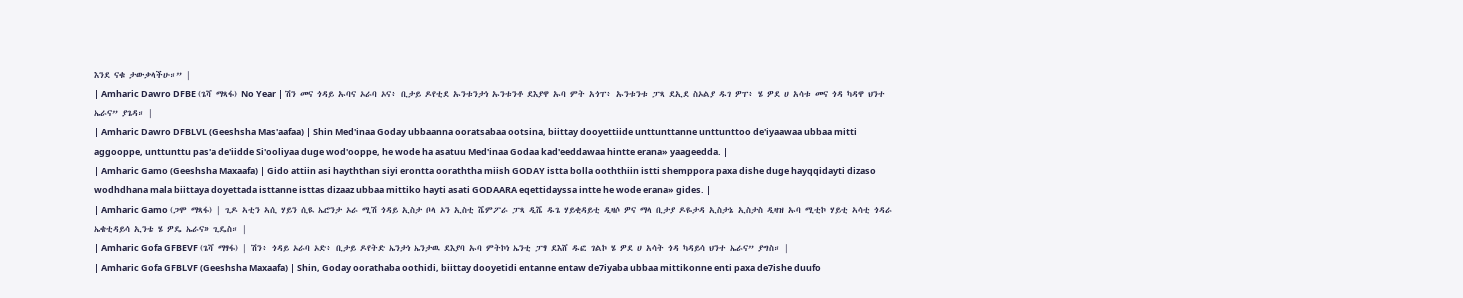እንደ ናቁ ታውቃላችሁ።” |
| Amharic Dawro DFBE (ጌሻ ማጻፋ) No Year | ሽን መና ጎዳይ ኡባና ኦራባ ኦና፥ ቢታይ ዶየቲደ ኡንቱንታነ ኡንቱንቶ ደእያዋ ኡባ ምት አጎፐ፥ ኡንቱንቱ ፓጻ ደኢደ ስኦልያ ዱገ ዎፐ፥ ሄ ዎደ ሀ አሳቱ መና ጎዳ ካዳዋ ህንተ ኤራና” ያጌዳ። |
| Amharic Dawro DFBLVL (Geeshsha Mas'aafaa) | Shin Med'inaa Goday ubbaanna ooratsabaa ootsina, biittay dooyettiide unttunttanne unttunttoo de'iyaawaa ubbaa mitti aggooppe, unttunttu pas'a de'iidde Si'ooliyaa duge wod'ooppe, he wode ha asatuu Med'inaa Godaa kad'eeddawaa hintte erana» yaageedda. |
| Amharic Gamo (Geeshsha Maxaafa) | Gido attiin asi hayththan siyi erontta ooraththa miish GODAY istta bolla ooththiin istti shemppora paxa dishe duge hayqqidayti dizaso wodhdhana mala biittaya doyettada isttanne isttas dizaaz ubbaa mittiko hayti asati GODAARA eqettidayssa intte he wode erana» gides. |
| Amharic Gamo (ጋሞ ማጻፋ) | ጊዶ ኣቲን ኣሲ ሃይን ሲዪ ኤሮንታ ኦራ ሚሽ ጎዳይ ኢስታ ቦላ ኦን ኢስቲ ሼምፖራ ፓጻ ዲሼ ዱጌ ሃይቂዳይቲ ዲዛሶ ዎና ማላ ቢታያ ዶዬታዳ ኢስታኔ ኢስታስ ዲዛዝ ኡባ ሚቲኮ ሃይቲ ኣሳቲ ጎዳራ ኤቄቲዳይሳ ኢንቴ ሄ ዎዴ ኤራና» ጊዴስ። |
| Amharic Gofa GFBEVF (ጌሻ ማፃፋ) | ሽን፥ ጎዳይ ኦራባ ኦድ፥ ቢታይ ዶየትድ ኤንታነ ኤንታዉ ደእያባ ኡባ ምትኮነ ኤንቲ ፓፃ ደእሸ ዱፎ ገልኮ ሄ ዎደ ሀ አሳት ጎዳ ካዳይሳ ህንተ ኤራና” ያግስ። |
| Amharic Gofa GFBLVF (Geeshsha Maxaafa) | Shin, Goday oorathaba oothidi, biittay dooyetidi entanne entaw de7iyaba ubbaa mittikonne enti paxa de7ishe duufo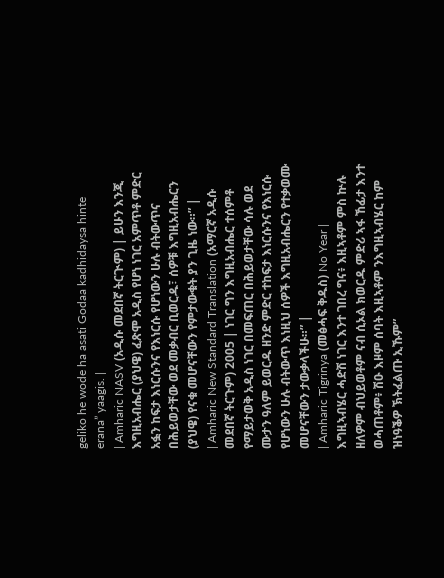geliko he wode ha asati Godaa kadhidaysa hinte erana” yaagis. |
| Amharic NASV (አዲሱ መደበኛ ትርጒም) | ይሁን እንጂ እግዚአብሔር (ያህዌ) ፈጽሞ አዲስ የሆነ ነገር አምጥቶ ምድር አፏን ከፍታ እነርሱንና የእነርሱ የሆነውን ሁሉ ብትውጥና በሕይወታቸው ወደ መቃብር ቢወርዱ፣ ሰዎቹ እግዚአብሔርን (ያህዌ) የናቁ መሆናቸውን የምታውቁት ያን ጊዜ ነው።” |
| Amharic New Standard Translation (አማርኛ አዲሱ መደበኛ ትርጉም) 2005 | ነገር ግን እግዚአብሔር ተሰምቶ የማይታወቅ አዲስ ነገር በመፍጠር በሕይወታቸው ሳሉ ወደ ሙታን ዓለም ይወርዱ ዘንድ ምድር ተከፍታ እነርሱንና የእነርሱ የሆነውን ሁሉ ብትውጥ እነዚህ ሰዎች እግዚአብሔርን የተቃወሙ መሆናቸውን ታውቃላችሁ።” |
| Amharic Tigrinya (መፅሓፍ ቅዱስ) No Year | እግዚኣብሄር ሓድሽ ነገር እንተ ገበረ ግና፥ እዚኣቶም ምስ ኵሉ ዘለዎም ብህይወቶም ናብ ሲኦል ክወርዱ ምድሪ ኣፋ ኸፊታ እንተ ወሓጠቶም፥ ሽዑ እዞም ሰባት እዚኣቶም ንእግዚኣብሄር ከም ዝነዓቕዎ ኽትፈልጡ ኢኹም”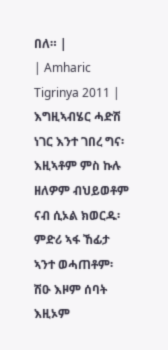በለ። |
| Amharic Tigrinya 2011 | እግዚኣብሄር ሓድሽ ነገር እንተ ገበረ ግና፡ እዚኣቶም ምስ ኩሉ ዘለዎም ብህይወቶም ናብ ሲኦል ክወርዱ፡ ምድሪ ኣፋ ኸፊታ ኣንተ ወሓጠቶም፡ ሽዑ እዞም ሰባት እዚኦም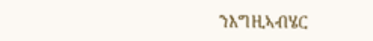ንእግዚኣብሄር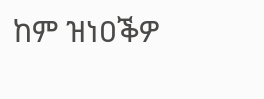ከም ዝነዐቕዎ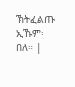ኽትፈልጡ ኢኹም፡ በለ። |